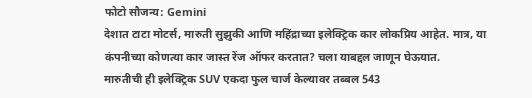फोटो सौजन्य: Gemini
देशात टाटा मोटर्स, मारुती सुझुकी आणि महिंद्राच्या इलेक्ट्रिक कार लोकप्रिय आहेत. मात्र, या कंपनीच्या कोणत्या कार जास्त रेंज ऑफर करतात? चला याबद्दल जाणून घेऊयात.
मारुतीची ही इलेक्ट्रिक SUV एकदा फुल चार्ज केल्यावर तब्बल 543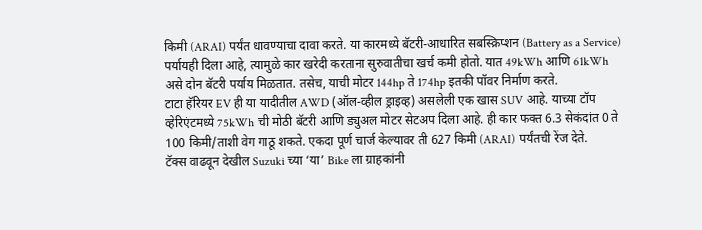किमी (ARAI) पर्यंत धावण्याचा दावा करते. या कारमध्ये बॅटरी-आधारित सबस्क्रिप्शन (Battery as a Service) पर्यायही दिला आहे, त्यामुळे कार खरेदी करताना सुरुवातीचा खर्च कमी होतो. यात 49kWh आणि 61kWh असे दोन बॅटरी पर्याय मिळतात. तसेच, याची मोटर 144hp ते 174hp इतकी पॉवर निर्माण करते.
टाटा हॅरियर EV ही या यादीतील AWD (ऑल-व्हील ड्राइव्ह) असलेली एक खास SUV आहे. याच्या टॉप व्हेरिएंटमध्ये 75kWh ची मोठी बॅटरी आणि ड्युअल मोटर सेटअप दिला आहे. ही कार फक्त 6.3 सेकंदांत 0 ते 100 किमी/ताशी वेग गाठू शकते. एकदा पूर्ण चार्ज केल्यावर ती 627 किमी (ARAI) पर्यंतची रेंज देते.
टॅक्स वाढवून देखील Suzuki च्या ‘या’ Bike ला ग्राहकांनी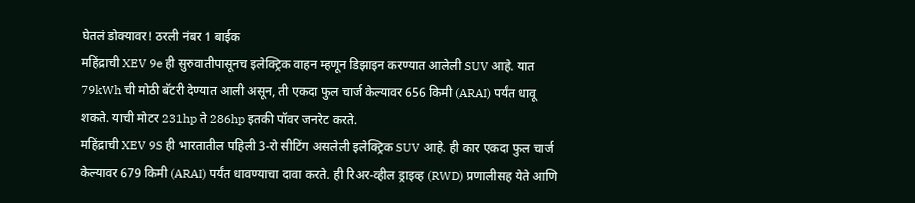घेतलं डोक्यावर! ठरली नंबर 1 बाईक
महिंद्राची XEV 9e ही सुरुवातीपासूनच इलेक्ट्रिक वाहन म्हणून डिझाइन करण्यात आलेली SUV आहे. यात 79kWh ची मोठी बॅटरी देण्यात आली असून, ती एकदा फुल चार्ज केल्यावर 656 किमी (ARAI) पर्यंत धावू शकते. याची मोटर 231hp ते 286hp इतकी पॉवर जनरेट करते.
महिंद्राची XEV 9S ही भारतातील पहिली 3-रो सीटिंग असलेली इलेक्ट्रिक SUV आहे. ही कार एकदा फुल चार्ज केल्यावर 679 किमी (ARAI) पर्यंत धावण्याचा दावा करते. ही रिअर-व्हील ड्राइव्ह (RWD) प्रणालीसह येते आणि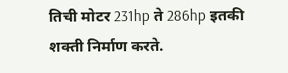तिची मोटर 231hp ते 286hp इतकी शक्ती निर्माण करते.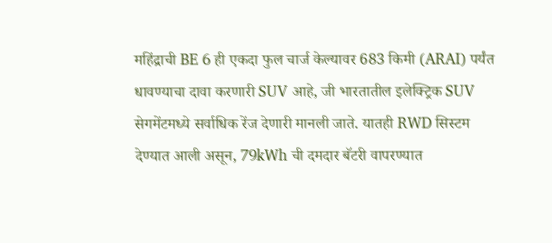महिंद्राची BE 6 ही एकदा फुल चार्ज केल्यावर 683 किमी (ARAI) पर्यंत धावण्याचा दावा करणारी SUV आहे, जी भारतातील इलेक्ट्रिक SUV सेगमेंटमध्ये सर्वाधिक रेंज देणारी मानली जाते. यातही RWD सिस्टम देण्यात आली असून, 79kWh ची दमदार बॅटरी वापरण्यात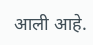आली आहे.